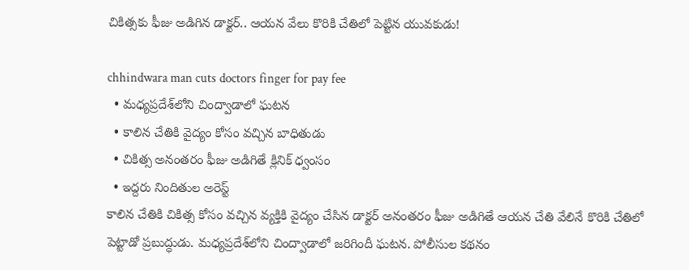చికిత్సకు ఫీజు అడిగిన డాక్టర్.. ఆయన వేలు కొరికి చేతిలో పెట్టిన యువకుడు!

chhindwara man cuts doctors finger for pay fee
  • మధ్యప్రదేశ్‌లోని చింద్వాడాలో ఘటన
  • కాలిన చేతికి వైద్యం కోసం వచ్చిన బాధితుడు
  • చికిత్స అనంతరం ఫీజు అడిగితే క్లినిక్ ధ్వంసం
  • ఇద్దరు నిందితుల అరెస్ట్
కాలిన చేతికి చికిత్స కోసం వచ్చిన వ్యక్తికి వైద్యం చేసిన డాక్టర్ అనంతరం ఫీజు అడిగితే ఆయన చేతి వేలినే కొరికి చేతిలో పెట్టాడో ప్రబుద్ధుడు. మధ్యప్రదేశ్‌లోని చింద్వాడాలో జరిగిందీ ఘటన. పోలీసుల కథనం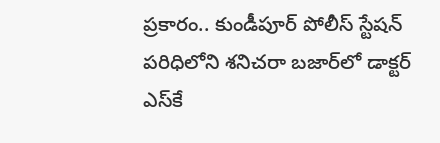ప్రకారం.. కుండీపూర్ పోలీస్ స్టేషన్ పరిధిలోని శనిచరా బజార్‌లో డాక్టర్ ఎస్‌కే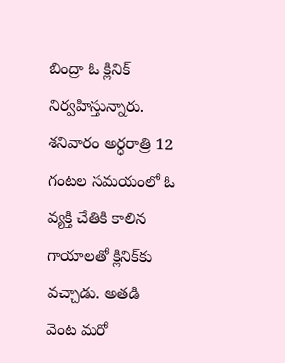బింద్రా ఓ క్లినిక్ నిర్వహిస్తున్నారు. శనివారం అర్ధరాత్రి 12 గంటల సమయంలో ఓ వ్యక్తి చేతికి కాలిన గాయాలతో క్లినిక్‌కు వచ్చాడు. అతడి వెంట మరో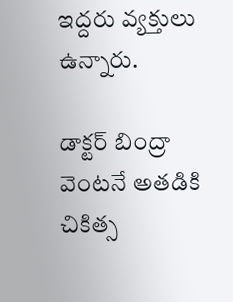ఇద్దరు వ్యక్తులు ఉన్నారు.

డాక్టర్ బింద్రా వెంటనే అతడికి చికిత్స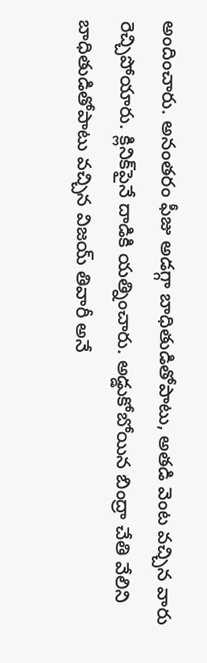అందించారు. అనంతరం ఫీజు అడగ్గా బాధితుడితోపాటు, అతడి వెంట వచ్చిన వారు రెచ్చిపోయారు. క్లినిక్‌పైనే దాడికి యత్నించారు. అడ్డుకోబోయిన బింద్రా చేతి వేలిని బాధితుడితోపాటు వచ్చిన విజయ్ తివారీ అనే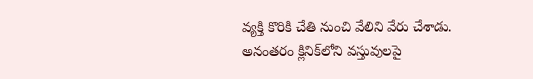వ్యక్తి కొరికి చేతి నుంచి వేలిని వేరు చేశాడు. అనంతరం క్లినిక్‌లోని వస్తువులపై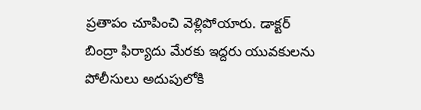ప్రతాపం చూపించి వెళ్లిపోయారు. డాక్టర్ బింద్రా ఫిర్యాదు మేరకు ఇద్దరు యువకులను పోలీసులు అదుపులోకి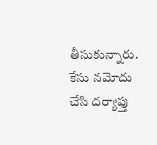తీసుకున్నారు. కేసు నమోదు చేసి దర్యాప్తు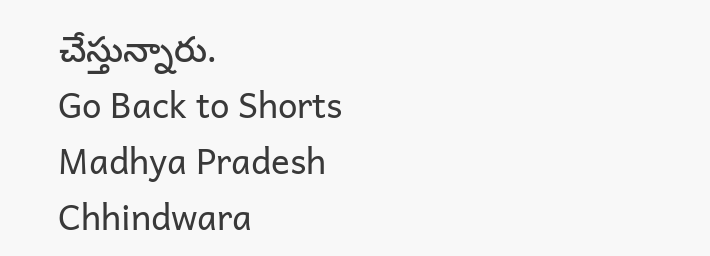చేస్తున్నారు.
Go Back to Shorts
Madhya Pradesh
Chhindwara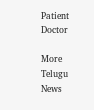Patient
Doctor

More Telugu News